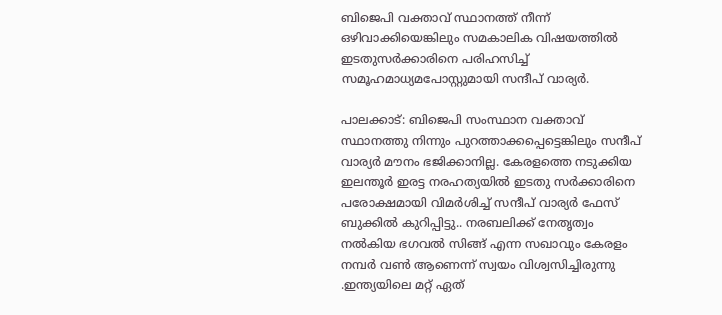ബിജെപി വക്താവ് സ്ഥാനത്ത് നീന്ന് ഒഴിവാക്കിയെങ്കിലും സമകാലിക വിഷയത്തില്‍ ഇടതുസര്‍ക്കാരിനെ പരിഹസിച്ച് സമൂഹമാധ്യമപോസ്റ്റുമായി സന്ദീപ് വാര്യര്‍.

പാലക്കാട്: ബിജെപി സംസ്ഥാന വക്താവ് സ്ഥാനത്തു നിന്നും പുറത്താക്കപ്പെട്ടെങ്കിലും സന്ദീപ് വാര്യര്‍ മൗനം ഭജിക്കാനില്ല. കേരളത്തെ നടുക്കിയ ഇലന്തൂര്‍ ഇരട്ട നരഹത്യയില്‍ ഇടതു സര്‍ക്കാരിനെ പരോക്ഷമായി വിമര്‍ശിച്ച് സന്ദീപ് വാര്യര്‍ ഫേസ് ബുക്കില്‍ കുറിപ്പിട്ടു.. നരബലിക്ക് നേതൃത്വം നൽകിയ ഭഗവൽ സിങ്ങ് എന്ന സഖാവും കേരളം നമ്പർ വൺ ആണെന്ന് സ്വയം വിശ്വസിച്ചിരുന്നു .ഇന്ത്യയിലെ മറ്റ് ഏത്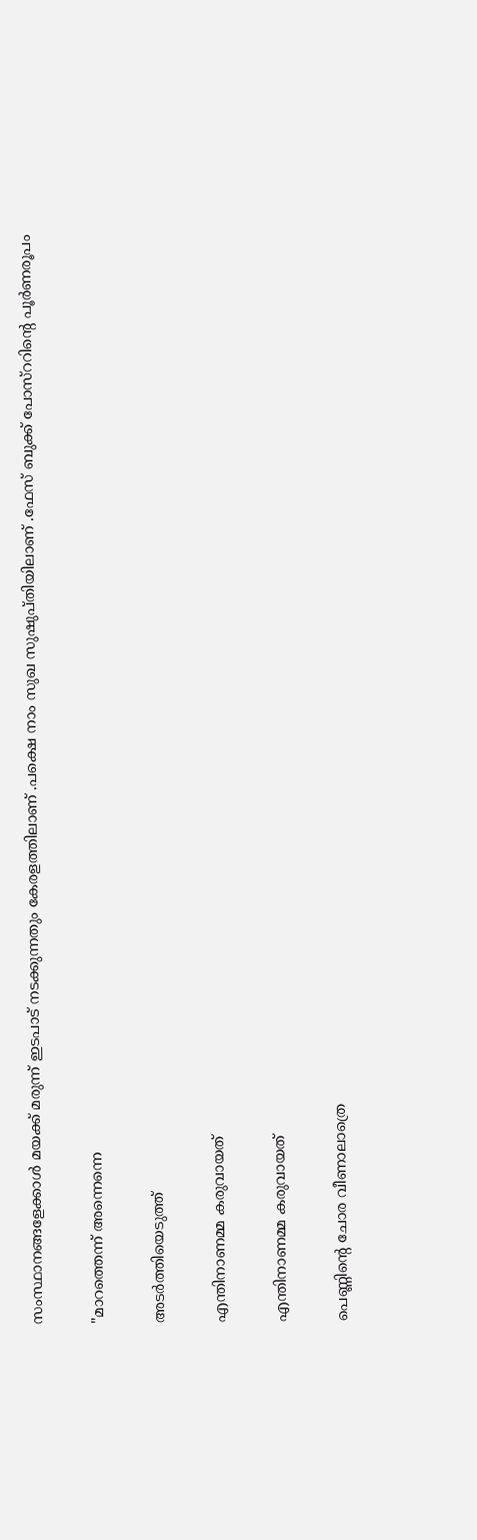സംസ്ഥാനങ്ങളേക്കാൾ മയക്ക് മരുന്ന് ഇടപാട് നടക്കുന്നതും കേരളത്തിലാണ് .പക്ഷെ നാം സുഖ സുഷുപ്തിയിലാണ് .ഫേസ് ബുക്ക് പോസ്ററിന്‍റെ പൂര്‍ണരൂപം

"മാറത്തെന്ന് അന്നെന്നെ

അടര്‍ത്തിയെടുത്ത്

എന്തിനാണമ്മ കരുവായത്

എന്തിനാണമ്മ കരുവായത്

പെണ്ണിന്റെ ചോര വീണാലാത്രെ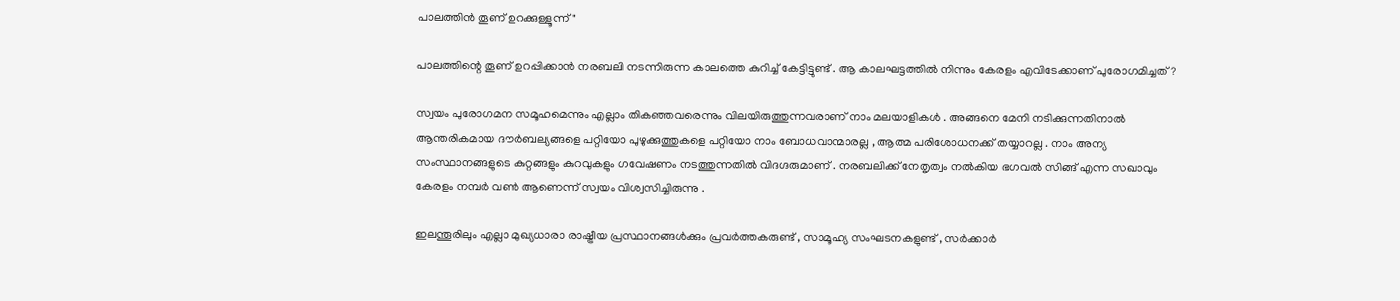പാലത്തിന്‍ തൂണ് ഉറക്കുള്ളൂന്ന്"

പാലത്തിന്റെ തൂണ് ഉറപ്പിക്കാൻ നരബലി നടന്നിരുന്ന കാലത്തെ കുറിച്ച് കേട്ടിട്ടുണ്ട് . ആ കാലഘട്ടത്തിൽ നിന്നും കേരളം എവിടേക്കാണ് പുരോഗമിച്ചത് ?

സ്വയം പുരോഗമന സമൂഹമെന്നും എല്ലാം തികഞ്ഞവരെന്നും വിലയിരുത്തുന്നവരാണ് നാം മലയാളികൾ . അങ്ങനെ മേനി നടിക്കുന്നതിനാൽ ആന്തരികമായ ദൗർബല്യങ്ങളെ പറ്റിയോ പുഴുക്കുത്തുകളെ പറ്റിയോ നാം ബോധവാന്മാരല്ല , ആത്മ പരിശോധനക്ക് തയ്യാറല്ല . നാം അന്യ സംസ്ഥാനങ്ങളുടെ കുറ്റങ്ങളും കുറവുകളും ഗവേഷണം നടത്തുന്നതിൽ വിദഗ്ദരുമാണ് . നരബലിക്ക് നേതൃത്വം നൽകിയ ഭഗവൽ സിങ്ങ് എന്ന സഖാവും കേരളം നമ്പർ വൺ ആണെന്ന് സ്വയം വിശ്വസിച്ചിരുന്നു .

ഇലന്തൂരിലും എല്ലാ മുഖ്യധാരാ രാഷ്ട്രീയ പ്രസ്ഥാനങ്ങൾക്കും പ്രവർത്തകരുണ്ട്‌ , സാമൂഹ്യ സംഘടനകളുണ്ട് , സർക്കാർ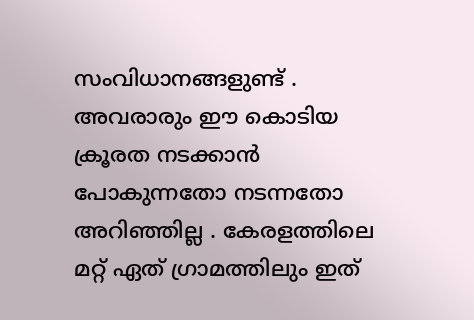സംവിധാനങ്ങളുണ്ട് . അവരാരും ഈ കൊടിയ ക്രൂരത നടക്കാൻ പോകുന്നതോ നടന്നതോ അറിഞ്ഞില്ല . കേരളത്തിലെ മറ്റ്‌ ഏത് ഗ്രാമത്തിലും ഇത്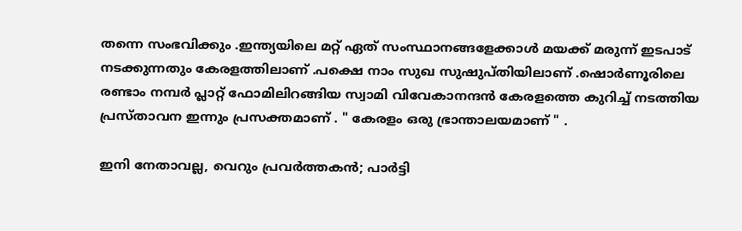തന്നെ സംഭവിക്കും .ഇന്ത്യയിലെ മറ്റ് ഏത് സംസ്ഥാനങ്ങളേക്കാൾ മയക്ക് മരുന്ന് ഇടപാട് നടക്കുന്നതും കേരളത്തിലാണ് .പക്ഷെ നാം സുഖ സുഷുപ്തിയിലാണ് .ഷൊർണൂരിലെ രണ്ടാം നമ്പർ പ്ലാറ്റ് ഫോമിലിറങ്ങിയ സ്വാമി വിവേകാനന്ദൻ കേരളത്തെ കുറിച്ച് നടത്തിയ പ്രസ്താവന ഇന്നും പ്രസക്തമാണ് . " കേരളം ഒരു ഭ്രാന്താലയമാണ് " .

ഇനി നേതാവല്ല, വെറും പ്രവർത്തകൻ; പാർട്ടി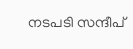നടപടി സന്ദീപ്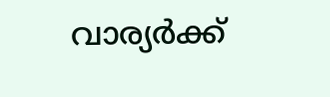വാര്യർക്ക്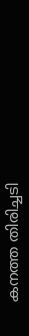കനത്ത തിരിച്ചടി